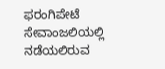ಫರಂಗಿಪೇಟೆ ಸೇವಾಂಜಲಿಯಲ್ಲಿ ನಡೆಯಲಿರುವ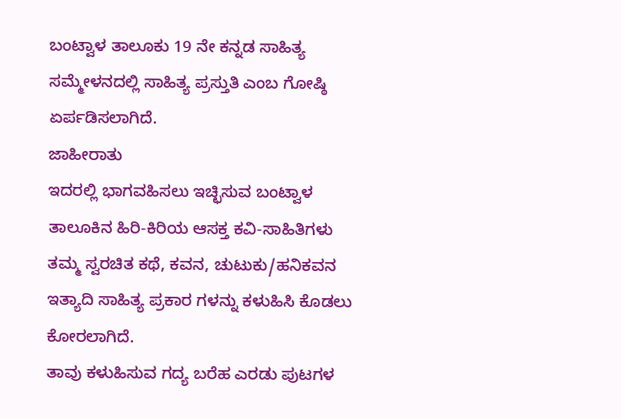ಬಂಟ್ವಾಳ ತಾಲೂಕು 19 ನೇ ಕನ್ನಡ ಸಾಹಿತ್ಯ ಸಮ್ಮೇಳನದಲ್ಲಿ ಸಾಹಿತ್ಯ ಪ್ರಸ್ತುತಿ ಎಂಬ ಗೋಷ್ಠಿ ಏರ್ಪಡಿಸಲಾಗಿದೆ.
ಜಾಹೀರಾತು
ಇದರಲ್ಲಿ ಭಾಗವಹಿಸಲು ಇಚ್ಛಿಸುವ ಬಂಟ್ವಾಳ ತಾಲೂಕಿನ ಹಿರಿ-ಕಿರಿಯ ಆಸಕ್ತ ಕವಿ-ಸಾಹಿತಿಗಳು ತಮ್ಮ ಸ್ವರಚಿತ ಕಥೆ, ಕವನ, ಚುಟುಕು/ಹನಿಕವನ ಇತ್ಯಾದಿ ಸಾಹಿತ್ಯ ಪ್ರಕಾರ ಗಳನ್ನು ಕಳುಹಿಸಿ ಕೊಡಲು ಕೋರಲಾಗಿದೆ.
ತಾವು ಕಳುಹಿಸುವ ಗದ್ಯ ಬರೆಹ ಎರಡು ಪುಟಗಳ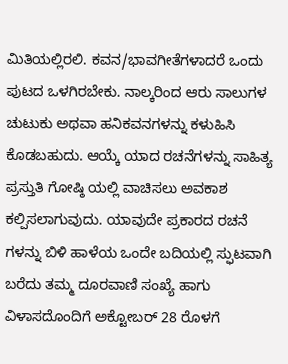ಮಿತಿಯಲ್ಲಿರಲಿ. ಕವನ/ಭಾವಗೀತೆಗಳಾದರೆ ಒಂದು ಪುಟದ ಒಳಗಿರಬೇಕು. ನಾಲ್ಕರಿಂದ ಆರು ಸಾಲುಗಳ ಚುಟುಕು ಅಥವಾ ಹನಿಕವನಗಳನ್ನು ಕಳುಹಿಸಿ ಕೊಡಬಹುದು. ಆಯ್ಕೆ ಯಾದ ರಚನೆಗಳನ್ನು ಸಾಹಿತ್ಯ ಪ್ರಸ್ತುತಿ ಗೋಷ್ಠಿ ಯಲ್ಲಿ ವಾಚಿಸಲು ಅವಕಾಶ ಕಲ್ಪಿಸಲಾಗುವುದು. ಯಾವುದೇ ಪ್ರಕಾರದ ರಚನೆ ಗಳನ್ನು ಬಿಳಿ ಹಾಳೆಯ ಒಂದೇ ಬದಿಯಲ್ಲಿ ಸ್ಫುಟವಾಗಿ ಬರೆದು ತಮ್ಮ ದೂರವಾಣಿ ಸಂಖ್ಯೆ ಹಾಗು ವಿಳಾಸದೊಂದಿಗೆ ಅಕ್ಟೋಬರ್ 28 ರೊಳಗೆ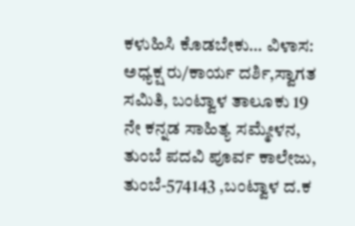ಕಳುಹಿಸಿ ಕೊಡಬೇಕು… ವಿಳಾಸ: ಅಧ್ಯಕ್ಷ ರು/ಕಾರ್ಯ ದರ್ಶಿ,ಸ್ವಾಗತ ಸಮಿತಿ, ಬಂಟ್ವಾಳ ತಾಲೂಕು 19 ನೇ ಕನ್ನಡ ಸಾಹಿತ್ಯ ಸಮ್ಮೇಳನ, ತುಂಬೆ ಪದವಿ ಪೂರ್ವ ಕಾಲೇಜು, ತುಂಬೆ-574143 ,ಬಂಟ್ವಾಳ ದ.ಕ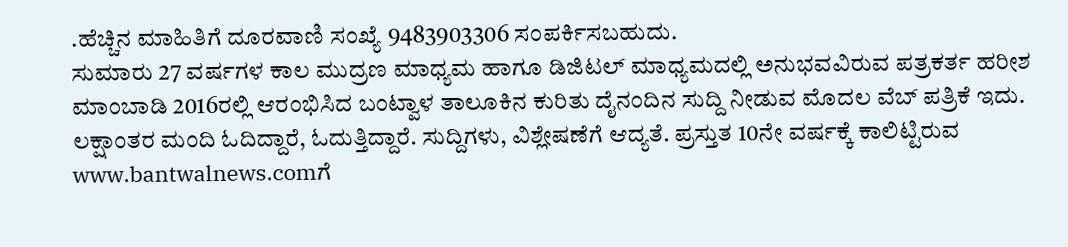.ಹೆಚ್ಚಿನ ಮಾಹಿತಿಗೆ ದೂರವಾಣಿ ಸಂಖ್ಯೆ 9483903306 ಸಂಪರ್ಕಿಸಬಹುದು.
ಸುಮಾರು 27 ವರ್ಷಗಳ ಕಾಲ ಮುದ್ರಣ ಮಾಧ್ಯಮ ಹಾಗೂ ಡಿಜಿಟಲ್ ಮಾಧ್ಯಮದಲ್ಲಿ ಅನುಭವವಿರುವ ಪತ್ರಕರ್ತ ಹರೀಶ ಮಾಂಬಾಡಿ 2016ರಲ್ಲಿ ಆರಂಭಿಸಿದ ಬಂಟ್ವಾಳ ತಾಲೂಕಿನ ಕುರಿತು ದೈನಂದಿನ ಸುದ್ದಿ ನೀಡುವ ಮೊದಲ ವೆಬ್ ಪತ್ರಿಕೆ ಇದು. ಲಕ್ಷಾಂತರ ಮಂದಿ ಓದಿದ್ದಾರೆ, ಓದುತ್ತಿದ್ದಾರೆ. ಸುದ್ದಿಗಳು, ವಿಶ್ಲೇಷಣೆಗೆ ಆದ್ಯತೆ. ಪ್ರಸ್ತುತ 10ನೇ ವರ್ಷಕ್ಕೆ ಕಾಲಿಟ್ಟಿರುವ www.bantwalnews.comಗೆ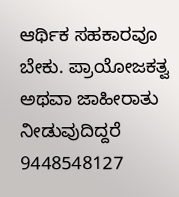ಆರ್ಥಿಕ ಸಹಕಾರವೂ ಬೇಕು. ಪ್ರಾಯೋಜಕತ್ವ ಅಥವಾ ಜಾಹೀರಾತು ನೀಡುವುದಿದ್ದರೆ 9448548127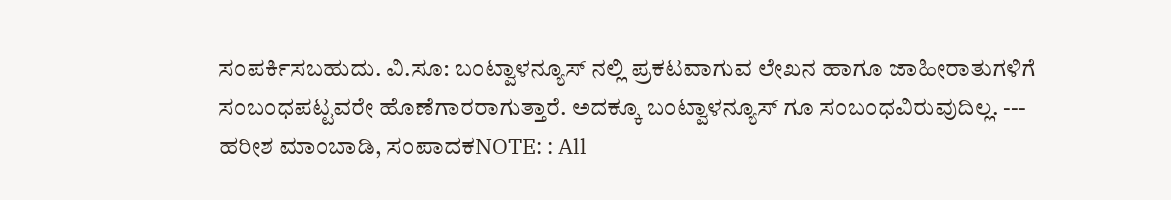ಸಂಪರ್ಕಿಸಬಹುದು. ವಿ.ಸೂ: ಬಂಟ್ವಾಳನ್ಯೂಸ್ ನಲ್ಲಿ ಪ್ರಕಟವಾಗುವ ಲೇಖನ ಹಾಗೂ ಜಾಹೀರಾತುಗಳಿಗೆ ಸಂಬಂಧಪಟ್ಟವರೇ ಹೊಣೆಗಾರರಾಗುತ್ತಾರೆ. ಅದಕ್ಕೂ ಬಂಟ್ವಾಳನ್ಯೂಸ್ ಗೂ ಸಂಬಂಧವಿರುವುದಿಲ್ಲ. --- ಹರೀಶ ಮಾಂಬಾಡಿ, ಸಂಪಾದಕNOTE: : All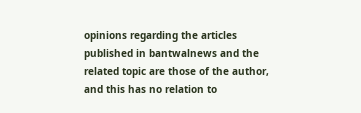opinions regarding the articles published in bantwalnews and the related topic are those of the author, and this has no relation to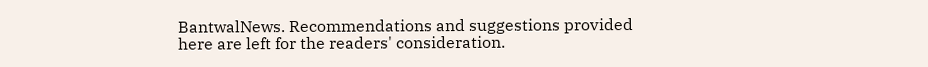BantwalNews. Recommendations and suggestions provided here are left for the readers' consideration.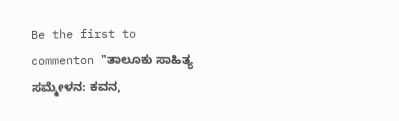Be the first to commenton "ತಾಲೂಕು ಸಾಹಿತ್ಯ ಸಮ್ಮೇಳನ: ಕವನ,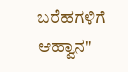ಬರೆಹಗಳಿಗೆ ಆಹ್ವಾನ"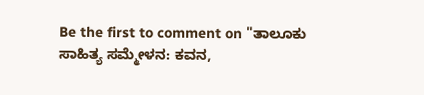Be the first to comment on "ತಾಲೂಕು ಸಾಹಿತ್ಯ ಸಮ್ಮೇಳನ: ಕವನ,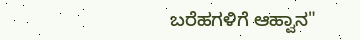ಬರೆಹಗಳಿಗೆ ಆಹ್ವಾನ"